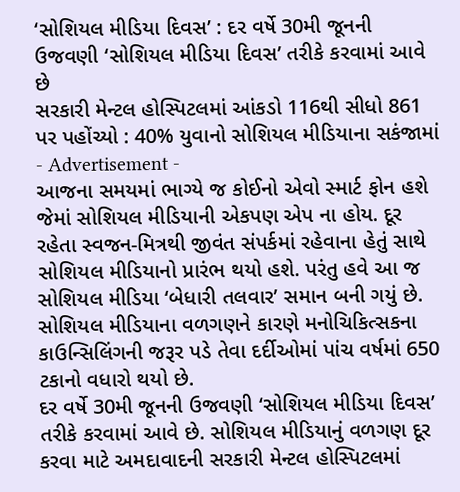‘સોશિયલ મીડિયા દિવસ’ : દર વર્ષે 30મી જૂનની ઉજવણી ‘સોશિયલ મીડિયા દિવસ’ તરીકે કરવામાં આવે છે
સરકારી મેન્ટલ હોસ્પિટલમાં આંકડો 116થી સીધો 861 પર પહોંચ્યો : 40% યુવાનો સોશિયલ મીડિયાના સકંજામાં
- Advertisement -
આજના સમયમાં ભાગ્યે જ કોઈનો એવો સ્માર્ટ ફોન હશે જેમાં સોશિયલ મીડિયાની એકપણ એપ ના હોય. દૂર રહેતા સ્વજન-મિત્રથી જીવંત સંપર્કમાં રહેવાના હેતું સાથે સોશિયલ મીડિયાનો પ્રારંભ થયો હશે. પરંતુ હવે આ જ સોશિયલ મીડિયા ‘બેધારી તલવાર’ સમાન બની ગયું છે. સોશિયલ મીડિયાના વળગણને કારણે મનોચિકિત્સકના કાઉન્સિલિંગની જરૂર પડે તેવા દર્દીઓમાં પાંચ વર્ષમાં 650 ટકાનો વધારો થયો છે.
દર વર્ષે 30મી જૂનની ઉજવણી ‘સોશિયલ મીડિયા દિવસ’ તરીકે કરવામાં આવે છે. સોશિયલ મીડિયાનું વળગણ દૂર કરવા માટે અમદાવાદની સરકારી મેન્ટલ હોસ્પિટલમાં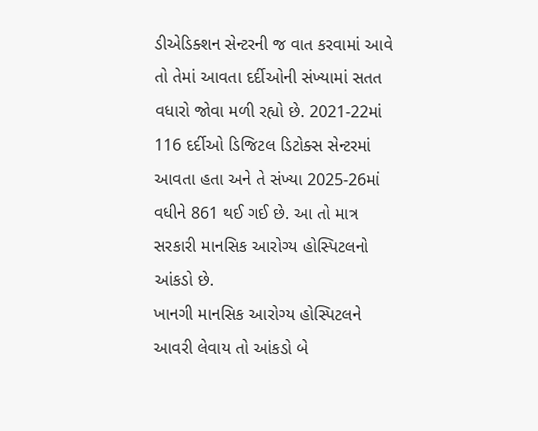ડીએડિક્શન સેન્ટરની જ વાત કરવામાં આવે તો તેમાં આવતા દર્દીઓની સંખ્યામાં સતત વધારો જોવા મળી રહ્યો છે. 2021-22માં 116 દર્દીઓ ડિજિટલ ડિટોક્સ સેન્ટરમાં આવતા હતા અને તે સંખ્યા 2025-26માં વધીને 861 થઈ ગઈ છે. આ તો માત્ર સરકારી માનસિક આરોગ્ય હોસ્પિટલનો આંકડો છે.
ખાનગી માનસિક આરોગ્ય હોસ્પિટલને આવરી લેવાય તો આંકડો બે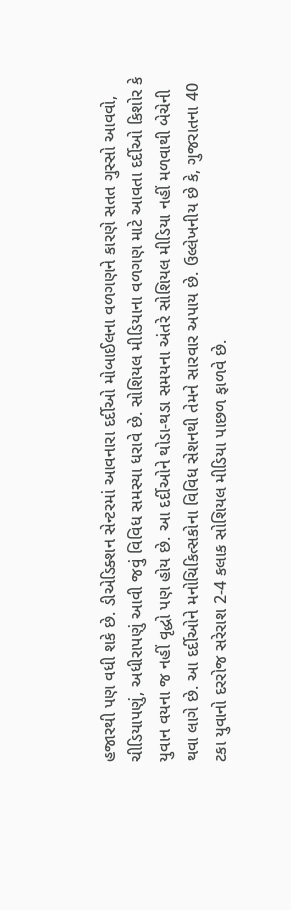હજારથી પણ વધી શકે છે. ડીએડિક્શન સેન્ટરમાં આવનારા દર્દીઓ મોબાઈલના વળગણને કારણે સતત ગુસ્સો આવવો, ચીડિયાપણું, અધીરાપણું આવી જવું વિવિધ સમસ્યા ધરાવે છે. સોશિયલ મીડિયાના વળગણ માટે આવતા દર્દીઓ કિશોર કે યુવાન વયના જ નહીં વૃદ્ધો પણ હોય છે. આ દર્દીઓને થોડા-થડા સમયના અંતરે સોશિયલ મીડિયા નહીં મળવાથી બેચેની થવા લાગે છે. આ દર્દીઓને મનોચિકિત્સકોના વિવિધ સેશનથી તેમને સારવાર અપાય છે. ઉલ્લેખનીય છે કે, ગુજરાતના 40 ટકા યુવાનો દરરોજ સરેરાશ 2-4 કલાક સોશિયલ મીડિયા પાછળ ફાળવે છે.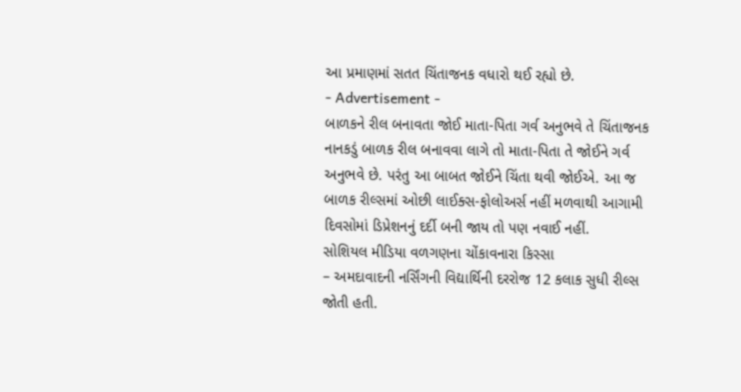આ પ્રમાણમાં સતત ચિંતાજનક વધારો થઈ રહ્યો છે.
- Advertisement -
બાળકને રીલ બનાવતા જોઈ માતા-પિતા ગર્વ અનુભવે તે ચિંતાજનક
નાનકડું બાળક રીલ બનાવવા લાગે તો માતા-પિતા તે જોઈને ગર્વ અનુભવે છે. પરંતુ આ બાબત જોઈને ચિંતા થવી જોઈએ. આ જ બાળક રીલ્સમાં ઓછી લાઈક્સ-ફોલોઅર્સ નહીં મળવાથી આગામી દિવસોમાં ડિપ્રેશનનું દર્દી બની જાય તો પણ નવાઈ નહીં.
સોશિયલ મીડિયા વળગણના ચોંકાવનારા કિસ્સા
– અમદાવાદની નર્સિંગની વિદ્યાર્થિની દરરોજ 12 કલાક સુધી રીલ્સ જોતી હતી.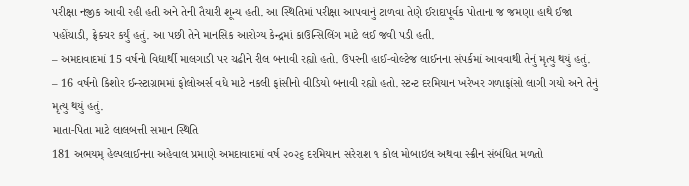પરીક્ષા નજીક આવી રહી હતી અને તેની તૈયારી શૂન્ય હતી. આ સ્થિતિમાં પરીક્ષા આપવાનું ટાળવા તેણે ઈરાદાપૂર્વક પોતાના જ જમણા હાથે ઈજા પહોંચાડી, ફ્રેક્ચર કર્યું હતું. આ પછી તેને માનસિક આરોગ્ય કેન્દ્રમાં કાઉન્સિલિંગ માટે લઈ જવી પડી હતી.
– અમદાવાદમાં 15 વર્ષનો વિદ્યાર્થી માલગાડી પર ચઢીને રીલ બનાવી રહ્યો હતો. ઉપરની હાઈ-વોલ્ટેજ લાઈનના સંપર્કમાં આવવાથી તેનું મૃત્યુ થયું હતું.
– 16 વર્ષનો કિશોર ઈન્સ્ટાગ્રામમાં ફોલોઅર્સ વધે માટે નકલી ફાંસીનો વીડિયો બનાવી રહ્યો હતો. સ્ટન્ટ દરમિયાન ખરેખર ગળાફાંસો લાગી ગયો અને તેનું મૃત્યુ થયું હતું.
માતા-પિતા માટે લાલબત્તી સમાન સ્થિતિ
181 અભયમ્ હેલ્પલાઈનના અહેવાલ પ્રમાણે અમદાવાદમાં વર્ષ ૨૦૨૬ દરમિયાન સરેરાશ ૧ કોલ મોબાઇલ અથવા સ્ક્રીન સંબંધિત મળતો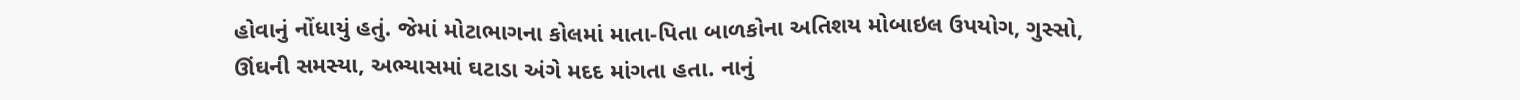હોવાનું નોંધાયું હતું. જેમાં મોટાભાગના કોલમાં માતા-પિતા બાળકોના અતિશય મોબાઇલ ઉપયોગ, ગુસ્સો, ઊંઘની સમસ્યા, અભ્યાસમાં ઘટાડા અંગે મદદ માંગતા હતા. નાનું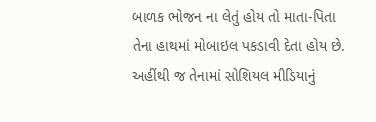બાળક ભોજન ના લેતું હોય તો માતા-પિતા તેના હાથમાં મોબાઇલ પકડાવી દેતા હોય છે. અહીંથી જ તેનામાં સોશિયલ મીડિયાનું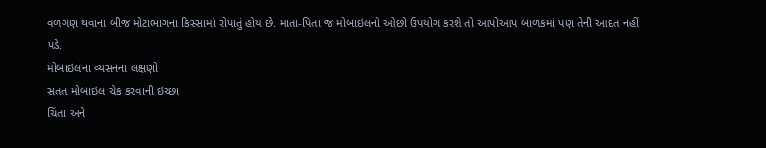વળગણ થવાના બીજ મોટાભાગના કિસ્સામાં રોપાતું હોય છે. માતા-પિતા જ મોબાઇલનો ઓછો ઉપયોગ કરશે તો આપોઆપ બાળકમાં પણ તેની આદત નહીં પડે.
મોબાઇલના વ્યસનના લક્ષણો
સતત મોબાઇલ ચેક કરવાની ઇચ્છા
ચિંતા અને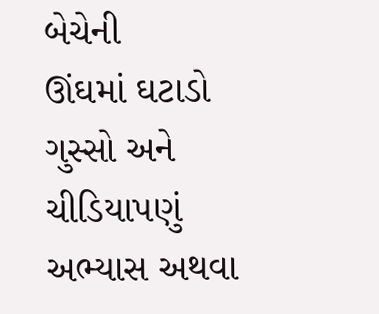બેચેની
ઊંઘમાં ઘટાડો
ગુસ્સો અને ચીડિયાપણું
અભ્યાસ અથવા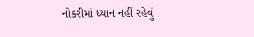નોકરીમાં ધ્યાન નહીં રહેવું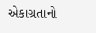એકાગ્રતાનો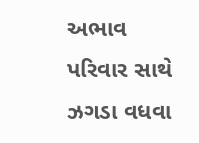અભાવ
પરિવાર સાથે ઝગડા વધવા